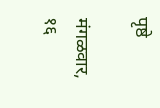पृष्ठे

मंगळवार, १६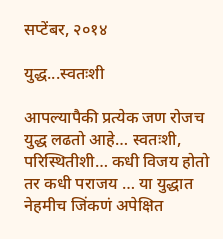सप्टेंबर, २०१४

युद्ध...स्वतःशी

आपल्यापैकी प्रत्येक जण रोजच युद्ध लढतो आहे… स्वतःशी, परिस्थितीशी… कधी विजय होतो तर कधी पराजय … या युद्धात नेहमीच जिंकणं अपेक्षित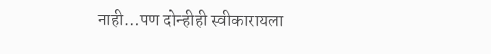नाही…पण दोन्हीही स्वीकारायला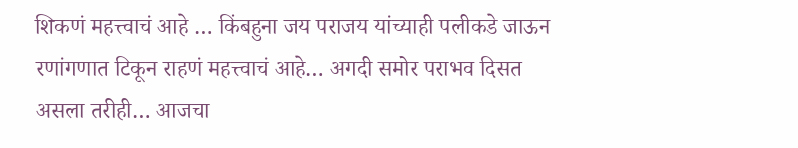शिकणं महत्त्वाचं आहे … किंबहुना जय पराजय यांच्याही पलीकडे जाऊन रणांगणात टिकून राहणं महत्त्वाचं आहे… अगदी समोर पराभव दिसत असला तरीही… आजचा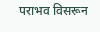पराभव विसरून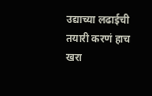उद्याच्या लढाईची तयारी करणं हाच खरा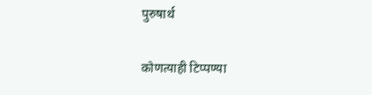पुरुषार्थ

कोणत्याही टिप्पण्‍या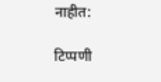नाहीत:

टिप्पणी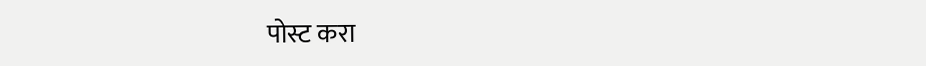पोस्ट करा